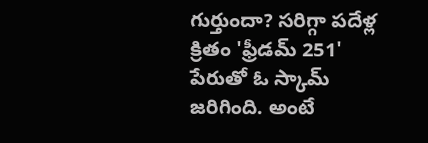గుర్తుందా? సరిగ్గా పదేళ్ల క్రితం 'ఫ్రీడమ్ 251' పేరుతో ఓ స్కామ్ జరిగింది. అంటే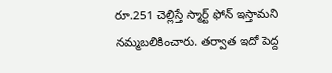రూ.251 చెల్లిస్తే స్మార్ట్ ఫోన్ ఇస్తామని నమ్మబలికించారు. తర్వాత ఇదో పెద్ద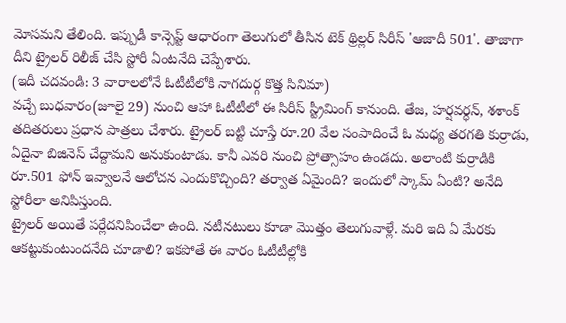మోసమని తేలింది. ఇప్పుడీ కాన్సెప్ట్ ఆధారంగా తెలుగులో తీసిన టెక్ థ్రిల్లర్ సిరీస్ 'ఆజాదీ 501'. తాజాగా దీని ట్రైలర్ రిలీజ్ చేసి స్టోరీ ఏంటనేది చెప్పేశారు.
(ఇదీ చదవండి: 3 వారాలలోనే ఓటీటీలోకి నాగదుర్గ కొత్త సినిమా)
వచ్చే బుధవారం(జూలై 29) నుంచి ఆహా ఓటీటీలో ఈ సిరీస్ స్ట్రీమింగ్ కానుంది. తేజ, హర్షవర్ధన్, శశాంక్ తదితరులు ప్రధాన పాత్రలు చేశారు. ట్రైలర్ బట్టి చూస్తే రూ.20 వేల సంపాదించే ఓ మధ్య తరగతి కుర్రాడు, ఏదైనా బిజినెస్ చేద్దామని అనుకుంటాడు. కానీ ఎవరి నుంచి ప్రోత్సాహం ఉండదు. అలాంటి కుర్రాడికి రూ.501 ఫోన్ ఇవ్వాలనే ఆలోచన ఎందుకొచ్చింది? తర్వాత ఏమైంది? ఇందులో స్కామ్ ఏంటి? అనేది స్టోరీలా అనిపిస్తుంది.
ట్రైలర్ అయితే పర్లేదనిపించేలా ఉంది. నటీనటులు కూడా మొత్తం తెలుగువాళ్లే. మరి ఇది ఏ మేరకు ఆకట్టుకుంటుందనేది చూడాలి? ఇకపోతే ఈ వారం ఓటీటీల్లోకి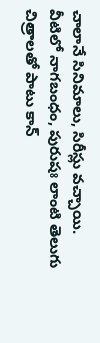చాలానే సినిమాలు, సిరీస్లు వచ్చాయి. వీటిలో నాగబంధం, పురుషః లాంటి తెలుగు చిత్రాలతో పాటు కాన్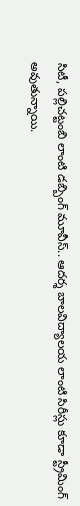సిటీ, పల్లిచట్టంబి లాంటి డబ్బింగ్ మూవీస్.. ఆదర్శ బాలవిద్యాలయ లాంటి సిరీస్లు కూడా స్ట్రీమింగ్ అవుతున్నాయి.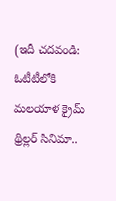(ఇదీ చదవండి: ఓటీటీలోకి మలయాళ క్రైమ్ థ్రిల్లర్ సినిమా..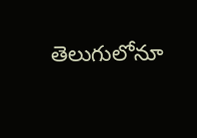తెలుగులోనూ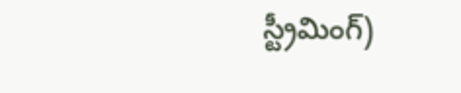స్ట్రీమింగ్)